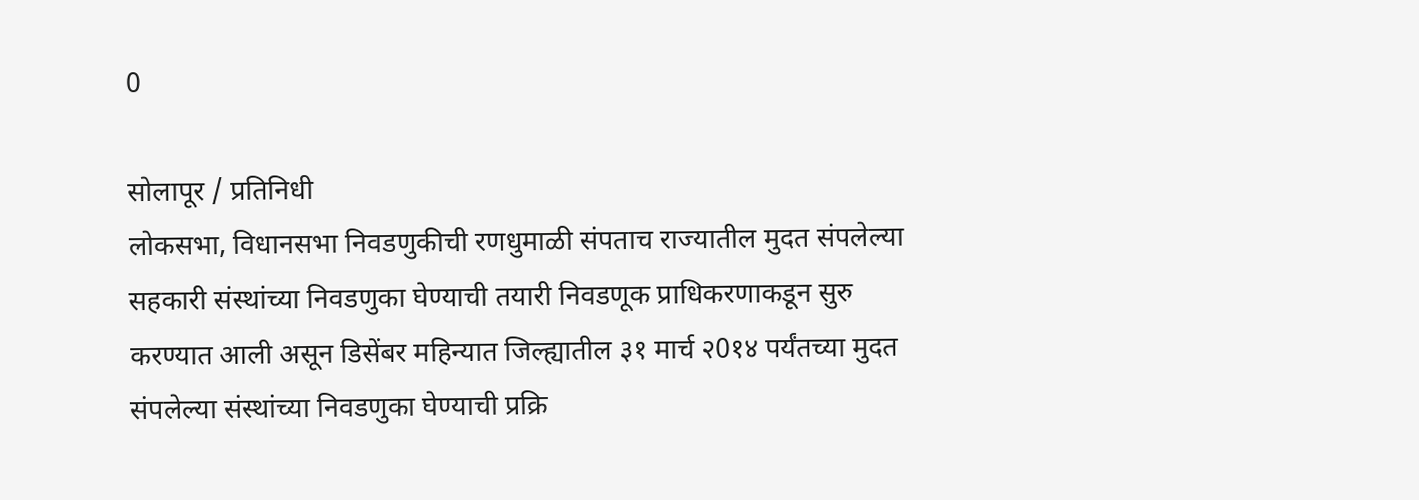0

सोलापूर / प्रतिनिधी
लोकसभा, विधानसभा निवडणुकीची रणधुमाळी संपताच राज्यातील मुदत संपलेल्या सहकारी संस्थांच्या निवडणुका घेण्याची तयारी निवडणूक प्राधिकरणाकडून सुरु करण्यात आली असून डिसेंबर महिन्यात जिल्ह्यातील ३१ मार्च २0१४ पर्यंतच्या मुदत संपलेल्या संस्थांच्या निवडणुका घेण्याची प्रक्रि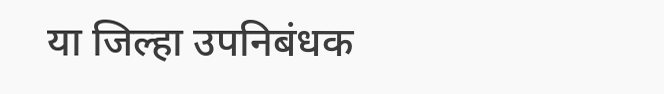या जिल्हा उपनिबंधक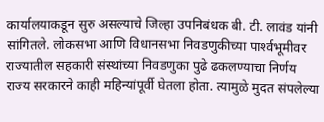कार्यालयाकडून सुरु असल्याचे जिल्हा उपनिबंधक बी. टी. लावंड यांनी सांगितले. लोकसभा आणि विधानसभा निवडणुकीच्या पार्श्‍वभूमीवर राज्यातील सहकारी संस्थांच्या निवडणुका पुढे ढकलण्याचा निर्णय राज्य सरकारने काही महिन्यांपूर्वी घेतला होता. त्यामुळे मुदत संपलेल्या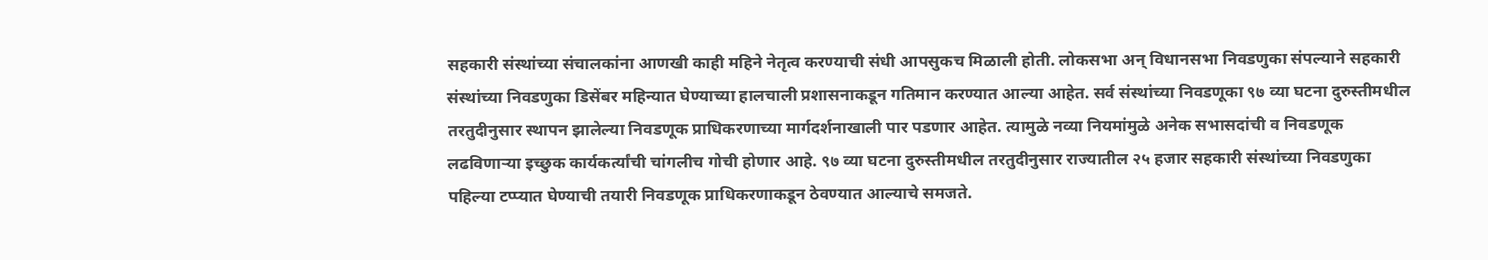सहकारी संस्थांच्या संचालकांना आणखी काही महिने नेतृत्व करण्याची संधी आपसुकच मिळाली होती. लोकसभा अन् विधानसभा निवडणुका संपल्याने सहकारी संस्थांच्या निवडणुका डिसेंबर महिन्यात घेण्याच्या हालचाली प्रशासनाकडून गतिमान करण्यात आल्या आहेत. सर्व संस्थांच्या निवडणूका ९७ व्या घटना दुरुस्तीमधील तरतुदीनुसार स्थापन झालेल्या निवडणूक प्राधिकरणाच्या मार्गदर्शनाखाली पार पडणार आहेत. त्यामुळे नव्या नियमांमुळे अनेक सभासदांची व निवडणूक लढविणार्‍या इच्छुक कार्यकर्त्यांची चांगलीच गोची होणार आहे. ९७ व्या घटना दुरुस्तीमधील तरतुदीनुसार राज्यातील २५ हजार सहकारी संस्थांच्या निवडणुका पहिल्या टप्प्यात घेण्याची तयारी निवडणूक प्राधिकरणाकडून ठेवण्यात आल्याचे समजते.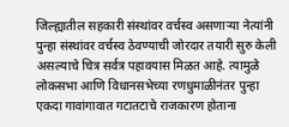जिल्ह्यातील सहकारी संस्थांवर वर्चस्व असणार्‍या नेत्यांनी पुन्हा संस्थांवर वर्चस्व ठेवण्याची जोरदार तयारी सुरु केली असल्याचे चित्र सर्वत्र पहावयास मिळत आहे. त्यामुळे लोकसभा आणि विधानसभेच्या रणधुमाळीनंतर पुन्हा एकदा गावांगावात गटातटाचे राजकारण होताना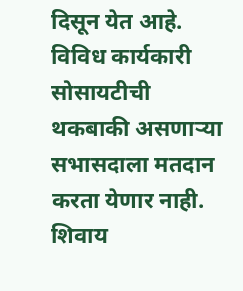दिसून येत आहे. विविध कार्यकारी सोसायटीची थकबाकी असणार्‍या सभासदाला मतदान करता येणार नाही. शिवाय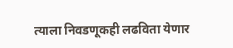त्याला निवडणूकही लढविता येणार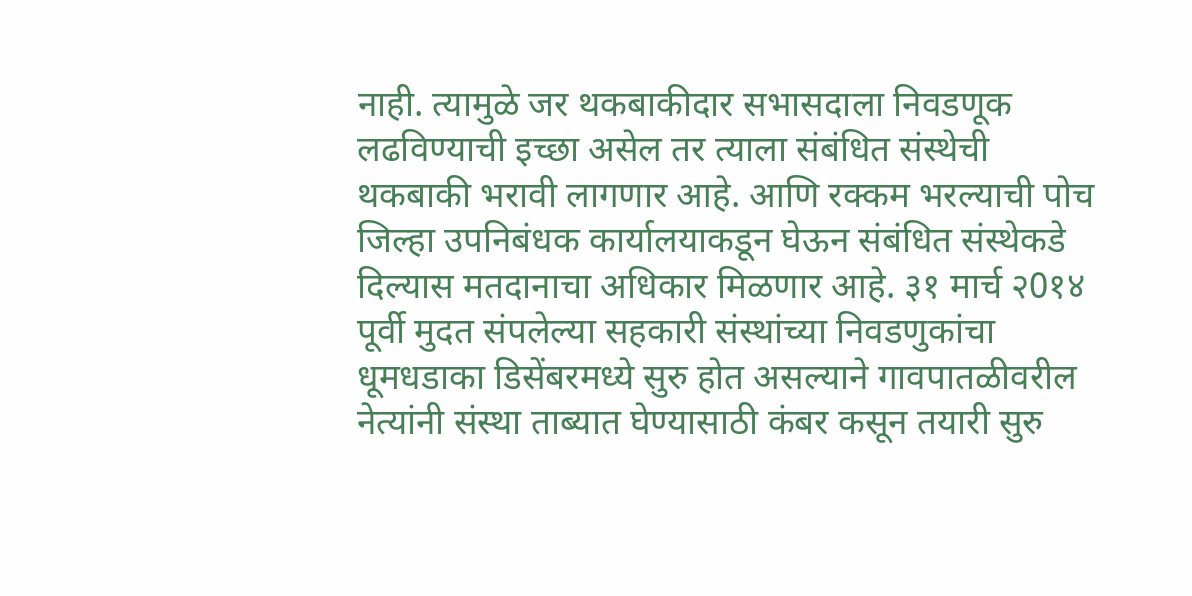नाही. त्यामुळे जर थकबाकीदार सभासदाला निवडणूक लढविण्याची इच्छा असेल तर त्याला संबंधित संस्थेची थकबाकी भरावी लागणार आहे. आणि रक्कम भरल्याची पोच जिल्हा उपनिबंधक कार्यालयाकडून घेऊन संबंधित संस्थेकडे दिल्यास मतदानाचा अधिकार मिळणार आहे. ३१ मार्च २0१४ पूर्वी मुदत संपलेल्या सहकारी संस्थांच्या निवडणुकांचा धूमधडाका डिसेंबरमध्ये सुरु होत असल्याने गावपातळीवरील नेत्यांनी संस्था ताब्यात घेण्यासाठी कंबर कसून तयारी सुरु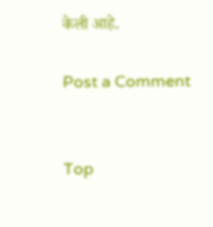केली आहे.

Post a Comment


Top